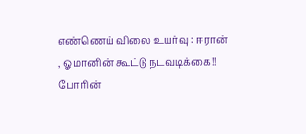எண்ணெய் விலை உயர்வு : ஈரான் , ஓமானின் கூட்டு நடவடிக்கை!!
போரின்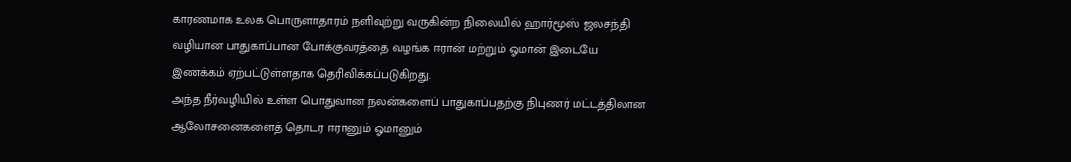காரணமாக உலக பொருளாதாரம் நளிவுற்று வருகின்ற நிலையில் ஹார்மூஸ் ஜலசந்தி வழியான பாதுகாப்பான போக்குவரத்தை வழங்க ஈரான் மற்றும் ஓமான் இடையே இணக்கம் ஏற்பட்டுள்ளதாக தெரிவிக்கப்படுகிறது.
அந்த நீர்வழியில் உள்ள பொதுவான நலன்களைப் பாதுகாப்பதற்கு நிபுணர் மட்டத்திலான ஆலோசனைகளைத் தொடர ஈரானும் ஓமானும்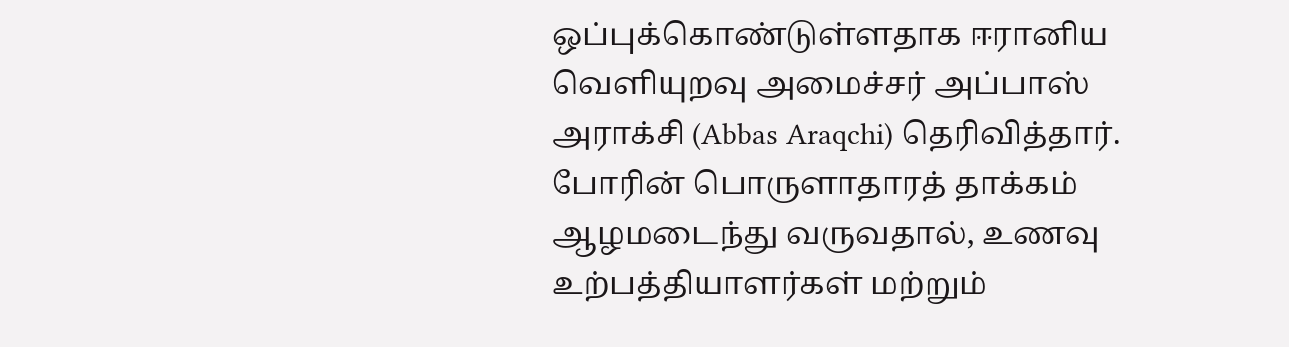ஒப்புக்கொண்டுள்ளதாக ஈரானிய வெளியுறவு அமைச்சர் அப்பாஸ் அராக்சி (Abbas Araqchi) தெரிவித்தார்.
போரின் பொருளாதாரத் தாக்கம் ஆழமடைந்து வருவதால், உணவு உற்பத்தியாளர்கள் மற்றும்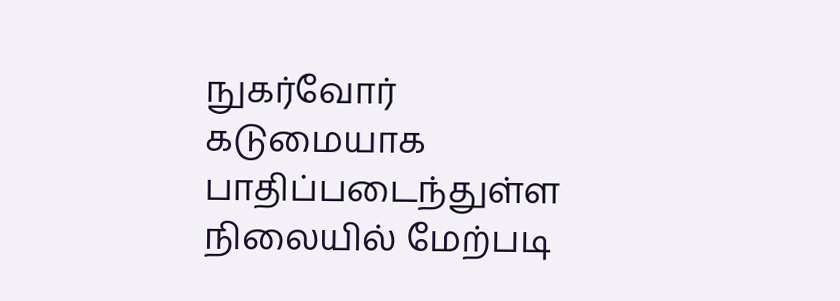நுகர்வோர் கடுமையாக பாதிப்படைந்துள்ள நிலையில் மேற்படி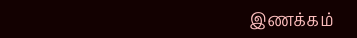இணக்கம்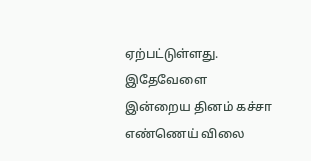ஏற்பட்டுள்ளது.
இதேவேளை இன்றைய தினம் கச்சா எண்ணெய் விலை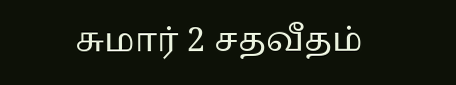சுமார் 2 சதவீதம்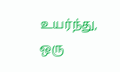உயர்ந்து, ஒரு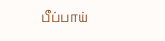பீப்பாய்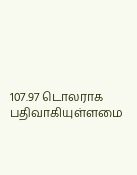107.97 டொலராக பதிவாகியுள்ளமை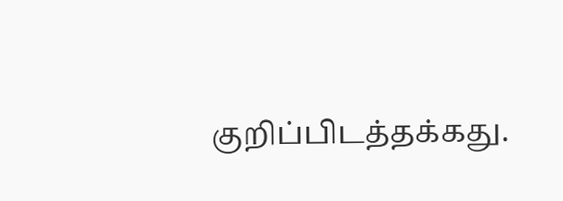குறிப்பிடத்தக்கது.